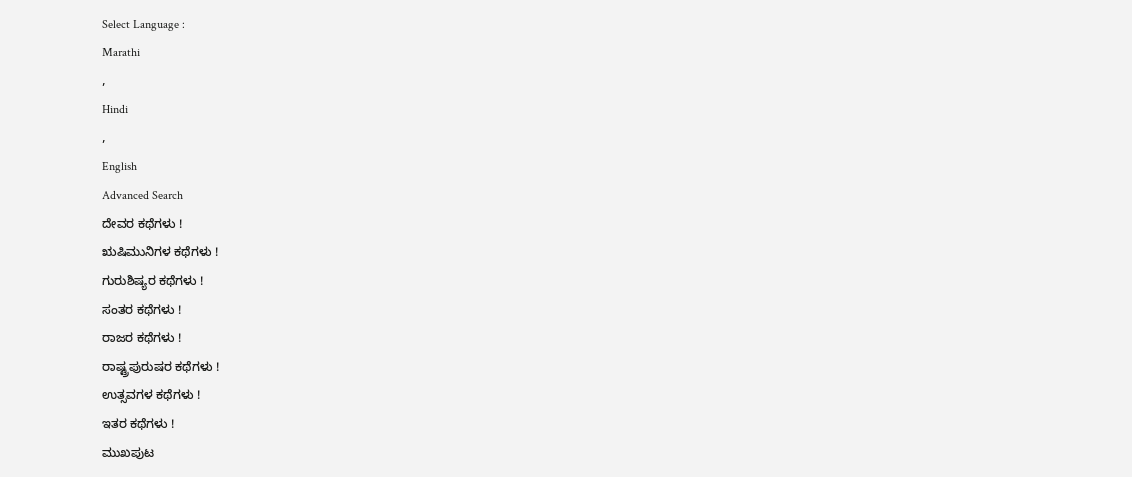Select Language :
Marathi
,
Hindi
,
English
Advanced Search
ದೇವರ ಕಥೆಗಳು !
ಋಷಿಮುನಿಗಳ ಕಥೆಗಳು !
ಗುರುಶಿಷ್ಯರ ಕಥೆಗಳು !
ಸಂತರ ಕಥೆಗಳು !
ರಾಜರ ಕಥೆಗಳು !
ರಾಷ್ಟ್ರಪುರುಷರ ಕಥೆಗಳು !
ಉತ್ಸವಗಳ ಕಥೆಗಳು !
ಇತರ ಕಥೆಗಳು !
ಮುಖಪುಟ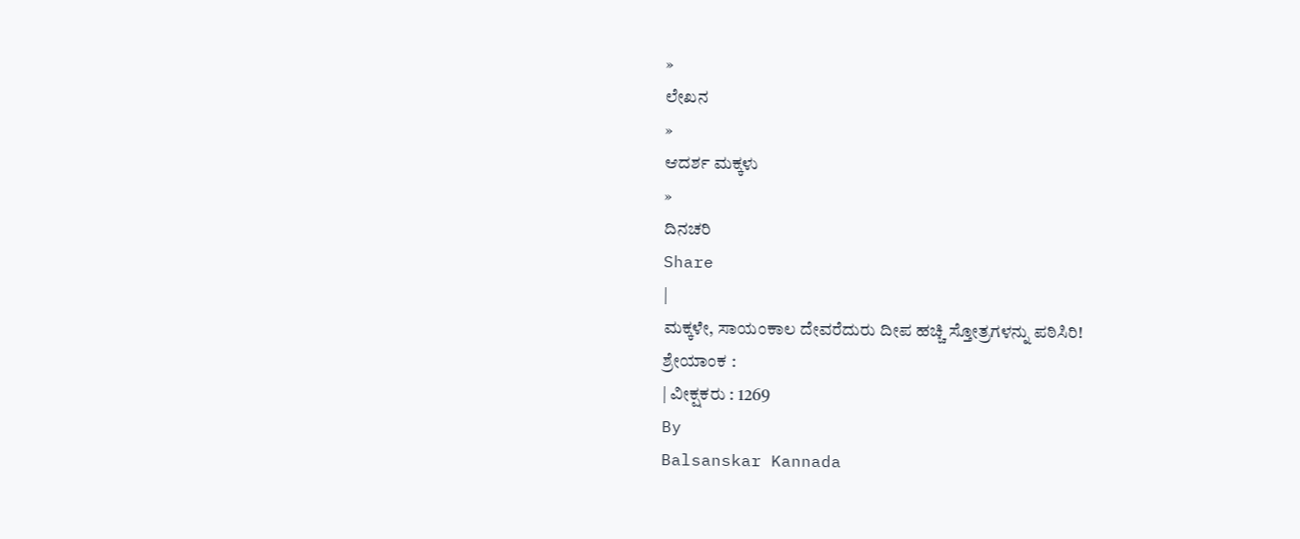»
ಲೇಖನ
»
ಆದರ್ಶ ಮಕ್ಕಳು
»
ದಿನಚರಿ
Share
|
ಮಕ್ಕಳೇ, ಸಾಯಂಕಾಲ ದೇವರೆದುರು ದೀಪ ಹಚ್ಚಿ ಸ್ತೋತ್ರಗಳನ್ನು ಪಠಿಸಿರಿ!
ಶ್ರೇಯಾಂಕ :
| ವೀಕ್ಷಕರು : 1269
By
Balsanskar Kannada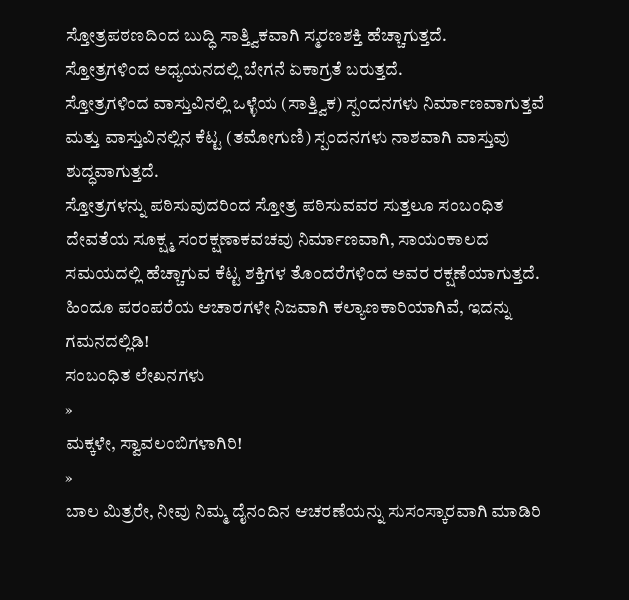ಸ್ತೋತ್ರಪಠಣದಿಂದ ಬುದ್ಧಿ ಸಾತ್ತ್ವಿಕವಾಗಿ ಸ್ಮರಣಶಕ್ತಿ ಹೆಚ್ಚಾಗುತ್ತದೆ.
ಸ್ತೋತ್ರಗಳಿಂದ ಅಧ್ಯಯನದಲ್ಲಿ ಬೇಗನೆ ಏಕಾಗ್ರತೆ ಬರುತ್ತದೆ.
ಸ್ತೋತ್ರಗಳಿಂದ ವಾಸ್ತುವಿನಲ್ಲಿ ಒಳ್ಳೆಯ (ಸಾತ್ತ್ವಿಕ) ಸ್ಪಂದನಗಳು ನಿರ್ಮಾಣವಾಗುತ್ತವೆ ಮತ್ತು ವಾಸ್ತುವಿನಲ್ಲಿನ ಕೆಟ್ಟ (ತಮೋಗುಣಿ) ಸ್ಪಂದನಗಳು ನಾಶವಾಗಿ ವಾಸ್ತುವು ಶುದ್ಧವಾಗುತ್ತದೆ.
ಸ್ತೋತ್ರಗಳನ್ನು ಪಠಿಸುವುದರಿಂದ ಸ್ತೋತ್ರ ಪಠಿಸುವವರ ಸುತ್ತಲೂ ಸಂಬಂಧಿತ ದೇವತೆಯ ಸೂಕ್ಷ್ಮ ಸಂರಕ್ಷಣಾಕವಚವು ನಿರ್ಮಾಣವಾಗಿ, ಸಾಯಂಕಾಲದ ಸಮಯದಲ್ಲಿ ಹೆಚ್ಚಾಗುವ ಕೆಟ್ಟ ಶಕ್ತಿಗಳ ತೊಂದರೆಗಳಿಂದ ಅವರ ರಕ್ಷಣೆಯಾಗುತ್ತದೆ.
ಹಿಂದೂ ಪರಂಪರೆಯ ಆಚಾರಗಳೇ ನಿಜವಾಗಿ ಕಲ್ಯಾಣಕಾರಿಯಾಗಿವೆ, ಇದನ್ನು ಗಮನದಲ್ಲಿಡಿ!
ಸಂಬಂಧಿತ ಲೇಖನಗಳು
»
ಮಕ್ಕಳೇ, ಸ್ವಾವಲಂಬಿಗಳಾಗಿರಿ!
»
ಬಾಲ ಮಿತ್ರರೇ, ನೀವು ನಿಮ್ಮ ದೈನಂದಿನ ಆಚರಣೆಯನ್ನು ಸುಸಂಸ್ಕಾರವಾಗಿ ಮಾಡಿರಿ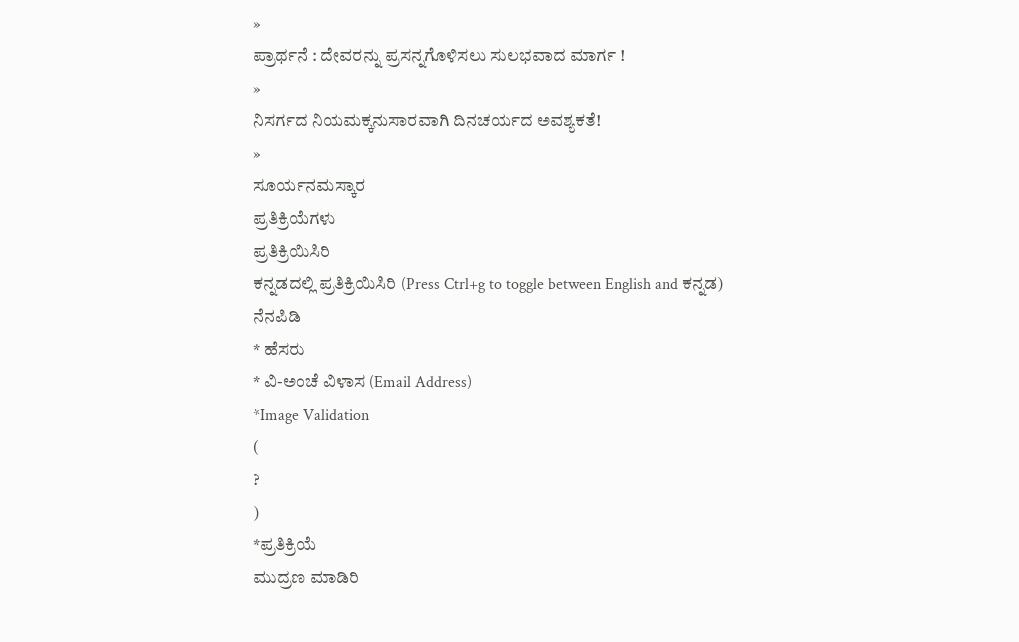»
ಪ್ರಾರ್ಥನೆ : ದೇವರನ್ನು ಪ್ರಸನ್ನಗೊಳಿಸಲು ಸುಲಭವಾದ ಮಾರ್ಗ !
»
ನಿಸರ್ಗದ ನಿಯಮಕ್ಕನುಸಾರವಾಗಿ ದಿನಚರ್ಯದ ಅವಶ್ಯಕತೆ!
»
ಸೂರ್ಯನಮಸ್ಕಾರ
ಪ್ರತಿಕ್ರಿಯೆಗಳು
ಪ್ರತಿಕ್ರಿಯಿಸಿರಿ
ಕನ್ನಡದಲ್ಲಿ ಪ್ರತಿಕ್ರಿಯಿಸಿರಿ (Press Ctrl+g to toggle between English and ಕನ್ನಡ)
ನೆನಪಿಡಿ
* ಹೆಸರು
* ವಿ-ಅಂಚೆ ವಿಳಾಸ (Email Address)
*Image Validation
(
?
)
*ಪ್ರತಿಕ್ರಿಯೆ
ಮುದ್ರಣ ಮಾಡಿರಿ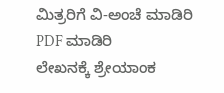ಮಿತ್ರರಿಗೆ ವಿ-ಅಂಚೆ ಮಾಡಿರಿ
PDF ಮಾಡಿರಿ
ಲೇಖನಕ್ಕೆ ಶ್ರೇಯಾಂಕ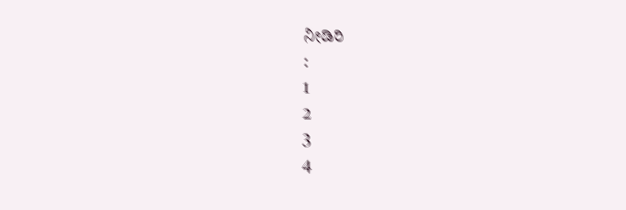ನೀಡಿರಿ
:
1
2
3
4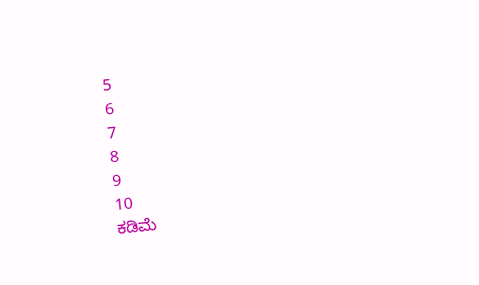5
6
7
8
9
10
ಕಡಿಮೆ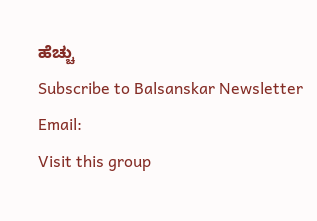ಹೆಚ್ಚು
Subscribe to Balsanskar Newsletter
Email:
Visit this group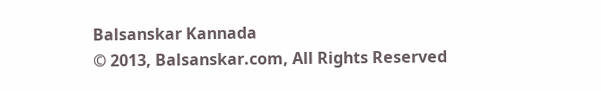Balsanskar Kannada
© 2013, Balsanskar.com, All Rights Reserved